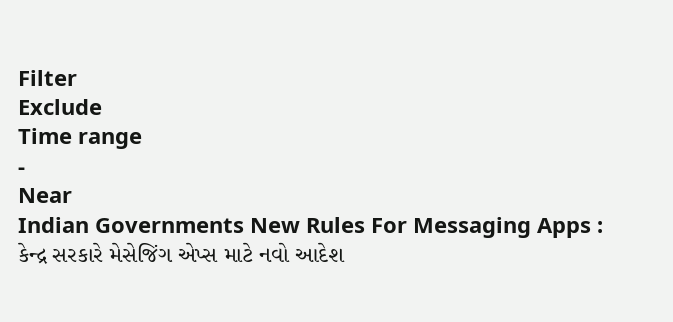Filter
Exclude
Time range
-
Near
Indian Governments New Rules For Messaging Apps : કેન્દ્ર સરકારે મેસેજિંગ એપ્સ માટે નવો આદેશ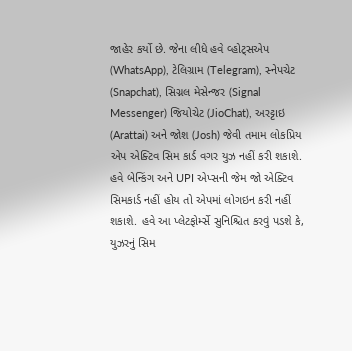જાહેર કર્યો છે. જેના લીધે હવે વ્હોટ્સએપ (WhatsApp), ટેલિગ્રામ (Telegram), સ્નેપચેટ (Snapchat), સિગ્નલ મેસેન્જર (Signal Messenger) જિયોચેટ (JioChat), અરટ્ટાઇ (Arattai) અને જોશ (Josh) જેવી તમામ લોકપ્રિય એપ એક્ટિવ સિમ કાર્ડ વગર યુઝ નહીં કરી શકાશે. હવે બેન્કિંગ અને UPI એપ્સની જેમ જો એક્ટિવ સિમકાર્ડ નહીં હોય તો એપમાં લોગઇન કરી નહીં શકાશે. હવે આ પ્લેટફોર્મ્સે સુનિશ્ચિત કરવું પડશે કે, યુઝરનું સિમ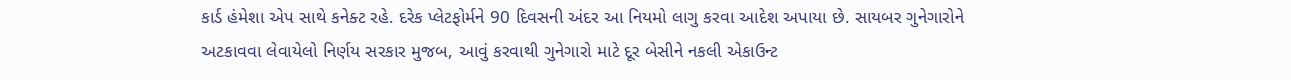કાર્ડ હંમેશા એપ સાથે કનેક્ટ રહે. દરેક પ્લેટફોર્મને 90 દિવસની અંદર આ નિયમો લાગુ કરવા આદેશ અપાયા છે. સાયબર ગુનેગારોને અટકાવવા લેવાયેલો નિર્ણય સરકાર મુજબ, આવું કરવાથી ગુનેગારો માટે દૂર બેસીને નકલી એકાઉન્ટ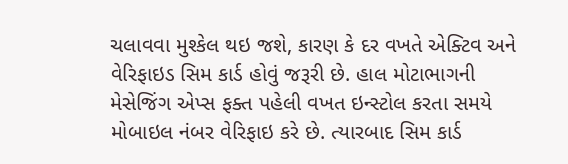ચલાવવા મુશ્કેલ થઇ જશે, કારણ કે દર વખતે એક્ટિવ અને વેરિફાઇડ સિમ કાર્ડ હોવું જરૂરી છે. હાલ મોટાભાગની મેસેજિંગ એપ્સ ફક્ત પહેલી વખત ઇન્સ્ટોલ કરતા સમયે મોબાઇલ નંબર વેરિફાઇ કરે છે. ત્યારબાદ સિમ કાર્ડ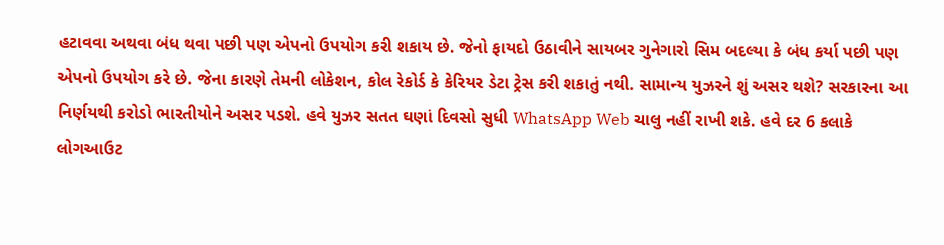હટાવવા અથવા બંધ થવા પછી પણ એપનો ઉપયોગ કરી શકાય છે. જેનો ફાયદો ઉઠાવીને સાયબર ગુનેગારો સિમ બદલ્યા કે બંધ કર્યા પછી પણ એપનો ઉપયોગ કરે છે. જેના કારણે તેમની લોકેશન, કોલ રેકોર્ડ કે કેરિયર ડેટા ટ્રેસ કરી શકાતું નથી. સામાન્ય યુઝરને શું અસર થશે? સરકારના આ નિર્ણયથી કરોડો ભારતીયોને અસર પડશે. હવે યુઝર સતત ઘણાં દિવસો સુધી WhatsApp Web ચાલુ નહીં રાખી શકે. હવે દર 6 કલાકે લોગઆઉટ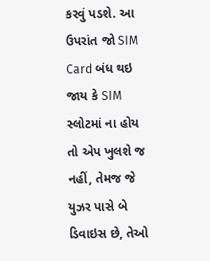કરવું પડશે. આ ઉપરાંત જો SIM Card બંધ થઇ જાય કે SIM સ્લોટમાં ના હોય તો એપ ખુલશે જ નહીં, તેમજ જે યુઝર પાસે બે ડિવાઇસ છે, તેઓ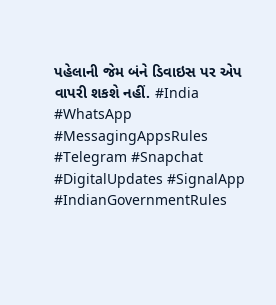પહેલાની જેમ બંને ડિવાઇસ પર એપ વાપરી શકશે નહીં. #India #WhatsApp #MessagingAppsRules #Telegram #Snapchat #DigitalUpdates #SignalApp #IndianGovernmentRules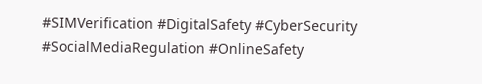#SIMVerification #DigitalSafety #CyberSecurity #SocialMediaRegulation #OnlineSafety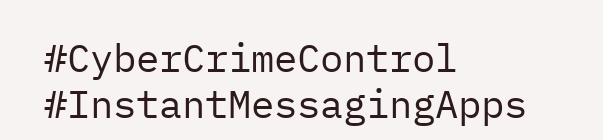#CyberCrimeControl #InstantMessagingApps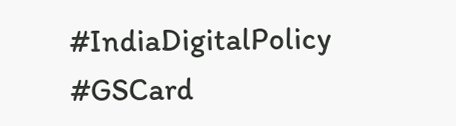#IndiaDigitalPolicy #GSCard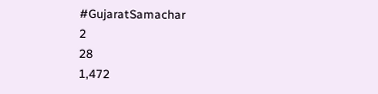#GujaratSamachar
2
28
1,472